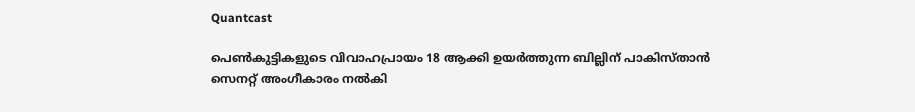Quantcast

പെണ്‍കുട്ടികളുടെ വിവാഹപ്രായം 18 ആക്കി ഉയര്‍ത്തുന്ന ബില്ലിന് പാകിസ്താന്‍ സെനറ്റ് അംഗീകാരം നല്‍കി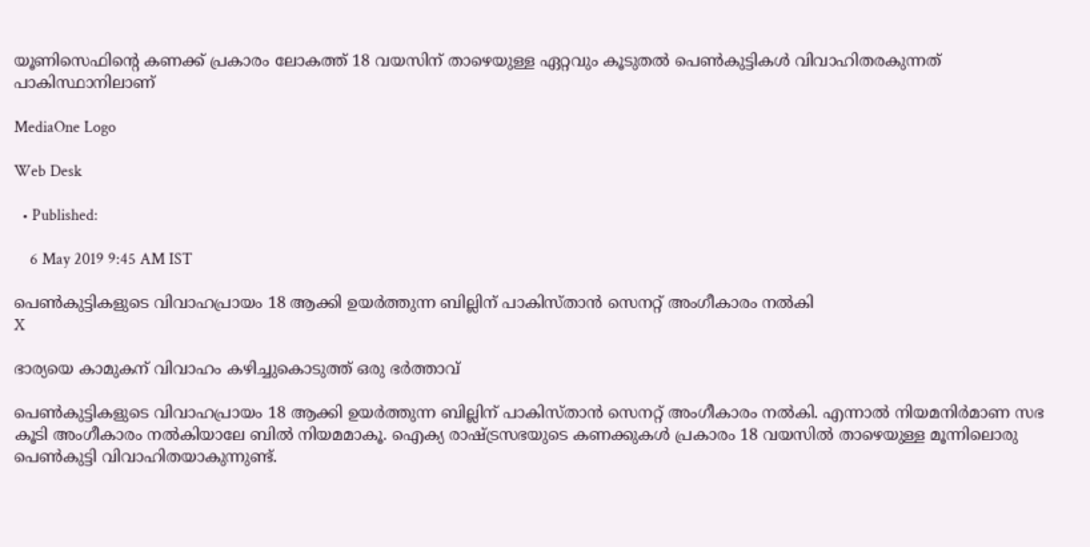യൂണിസെഫിന്റെ കണക്ക് പ്രകാരം ലോകത്ത് 18 വയസിന് താഴെയുള്ള ഏറ്റവും കൂടുതല്‍ പെണ്‍കുട്ടികള്‍ വിവാഹിതരകുന്നത് പാകിസ്ഥാനിലാണ്

MediaOne Logo

Web Desk

  • Published:

    6 May 2019 9:45 AM IST

പെണ്‍കുട്ടികളുടെ വിവാഹപ്രായം 18 ആക്കി ഉയര്‍ത്തുന്ന ബില്ലിന് പാകിസ്താന്‍ സെനറ്റ് അംഗീകാരം നല്‍കി
X

ഭാര്യയെ കാമുകന് വിവാഹം കഴിച്ചുകൊടുത്ത് ഒരു ഭര്‍ത്താവ്

പെണ്‍കുട്ടികളുടെ വിവാഹപ്രായം 18 ആക്കി ഉയര്‍ത്തുന്ന ബില്ലിന് പാകിസ്താന്‍ സെനറ്റ് അംഗീകാരം നല്‍കി. എന്നാല്‍ നിയമനിര്‍മാണ സഭ കൂടി അംഗീകാരം നല്‍കിയാലേ ബില്‍ നിയമമാകൂ. ഐക്യ രാഷ്ട്രസഭയുടെ കണക്കുകള്‍ പ്രകാരം 18 വയസില്‍ താഴെയുള്ള മൂന്നിലൊരു പെണ്‍കുട്ടി വിവാഹിതയാകുന്നുണ്ട്.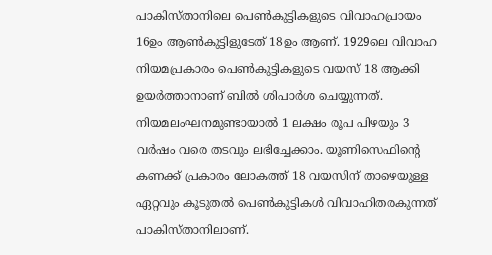പാകിസ്താനിലെ പെണ്‍കുട്ടികളുടെ വിവാഹപ്രായം 16ഉം ആണ്‍കുട്ടിളുടേത് 18ഉം ആണ്. 1929ലെ വിവാഹ നിയമപ്രകാരം പെണ്‍കുട്ടികളുടെ വയസ് 18 ആക്കി ഉയര്‍ത്താനാണ് ബില്‍ ശിപാര്‍ശ ചെയ്യുന്നത്. നിയമലംഘനമുണ്ടായാല്‍ 1 ലക്ഷം രൂപ പിഴയും 3 വര്‍ഷം വരെ തടവും ലഭിച്ചേക്കാം. യൂണിസെഫിന്റെ കണക്ക് പ്രകാരം ലോകത്ത് 18 വയസിന് താഴെയുള്ള ഏറ്റവും കൂടുതല്‍ പെണ്‍കുട്ടികള്‍ വിവാഹിതരകുന്നത് പാകിസ്താനിലാണ്.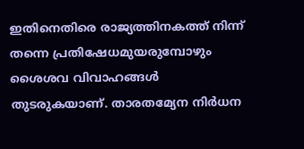ഇതിനെതിരെ രാജ്യത്തിനകത്ത് നിന്ന് തന്നെ പ്രതിഷേധമുയരുമ്പോഴും ശൈശവ വിവാഹങ്ങള്‍ തുടരുകയാണ്. താരതമ്യേന നിര്‍ധന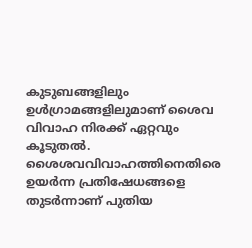കുടുബങ്ങളിലും ഉള്‍ഗ്രാമങ്ങളിലുമാണ് ശൈവ വിവാഹ നിരക്ക് ഏറ്റവും കൂടുതല്‍. ശൈശവവിവാഹത്തിനെതിരെ ഉയര്‍ന്ന പ്രതിഷേധങ്ങളെ തുടര്‍ന്നാണ് പുതിയ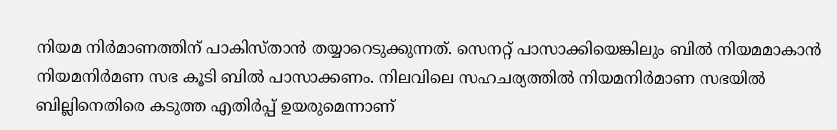നിയമ നിര്‍മാണത്തിന് പാകിസ്താന്‍ തയ്യാറെടുക്കുന്നത്. സെനറ്റ് പാസാക്കിയെങ്കിലും ബില്‍ നിയമമാകാന്‍ നിയമനിര്‍മണ സഭ കൂടി ബില്‍ പാസാക്കണം. നിലവിലെ സഹചര്യത്തില്‍ നിയമനിര്‍മാണ സഭയില്‍ ബില്ലിനെതിരെ കടുത്ത എതിര്‍പ്പ് ഉയരുമെന്നാണ്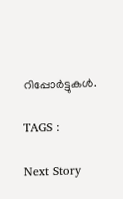റിപ്പോര്‍ട്ടുകള്‍.

TAGS :

Next Story